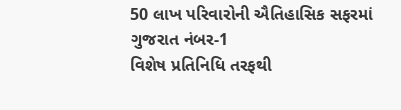50 લાખ પરિવારોની ઐતિહાસિક સફરમાં ગુજરાત નંબર-1
વિશેષ પ્રતિનિધિ તરફથી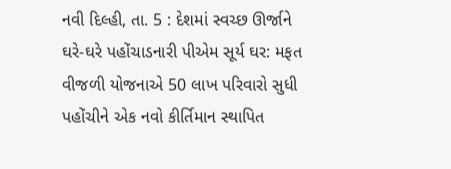નવી દિલ્હી, તા. 5 : દેશમાં સ્વચ્છ ઊર્જાને ઘરે-ઘરે પહોંચાડનારી પીએમ સૂર્ય ઘર: મફત વીજળી યોજનાએ 50 લાખ પરિવારો સુધી પહોંચીને એક નવો કીર્તિમાન સ્થાપિત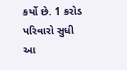કર્યો છે. 1 કરોડ પરિવારો સુધી આ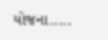યોજના.....